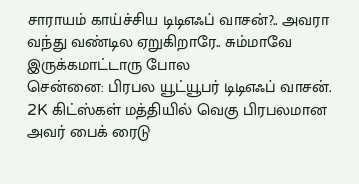சாராயம் காய்ச்சிய டிடிஎஃப் வாசன்?.. அவரா வந்து வண்டில ஏறுகிறாரே.. சும்மாவே இருக்கமாட்டாரு போல
சென்னை: பிரபல யூட்யூபர் டிடிஎஃப் வாசன். 2K கிட்ஸ்கள் மத்தியில் வெகு பிரபலமான அவர் பைக் ரைடு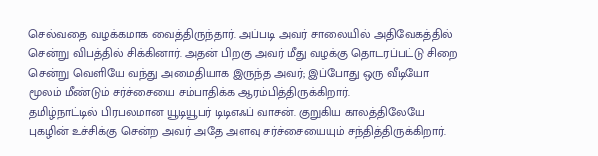செல்வதை வழக்கமாக வைத்திருந்தார். அப்படி அவர் சாலையில் அதிவேகத்தில் சென்று விபத்தில் சிக்கினார். அதன் பிறகு அவர் மீது வழக்கு தொடரப்பட்டு சிறை சென்று வெளியே வந்து அமைதியாக இருந்த அவர்; இப்போது ஒரு வீடியோ மூலம் மீண்டும் சர்ச்சையை சம்பாதிக்க ஆரம்பித்திருக்கிறார்.
தமிழ்நாட்டில் பிரபலமான யூடியூபர் டிடிஎஃப் வாசன். குறுகிய காலத்திலேயே புகழின் உச்சிக்கு சென்ற அவர் அதே அளவு சர்ச்சையையும் சந்தித்திருக்கிறார்.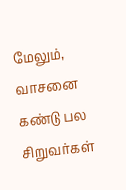மேலும், வாசனை கண்டு பல சிறுவர்கள்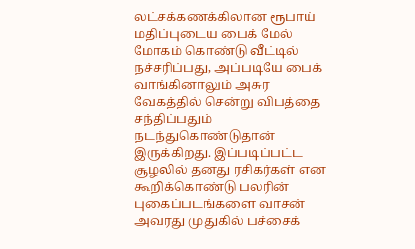லட்சக்கணக்கிலான ரூபாய் மதிப்புடைய பைக் மேல் மோகம் கொண்டு வீட்டில் நச்சரிப்பது, அப்படியே பைக் வாங்கினாலும் அசுர வேகத்தில் சென்று விபத்தை சந்திப்பதும் நடந்துகொண்டுதான் இருக்கிறது. இப்படிப்பட்ட சூழலில் தனது ரசிகர்கள் என கூறிக்கொண்டு பலரின் புகைப்படங்களை வாசன் அவரது முதுகில் பச்சைக்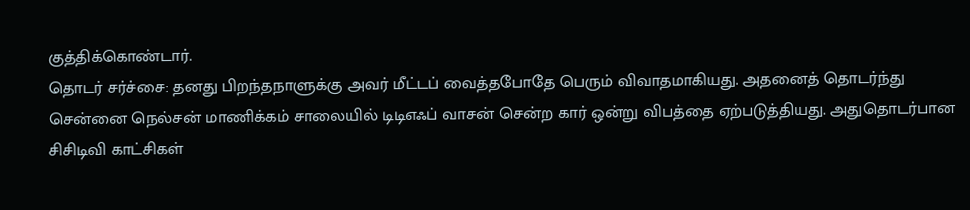குத்திக்கொண்டார்.
தொடர் சர்ச்சை: தனது பிறந்தநாளுக்கு அவர் மீட்டப் வைத்தபோதே பெரும் விவாதமாகியது. அதனைத் தொடர்ந்து சென்னை நெல்சன் மாணிக்கம் சாலையில் டிடிஎஃப் வாசன் சென்ற கார் ஒன்று விபத்தை ஏற்படுத்தியது. அதுதொடர்பான சிசிடிவி காட்சிகள்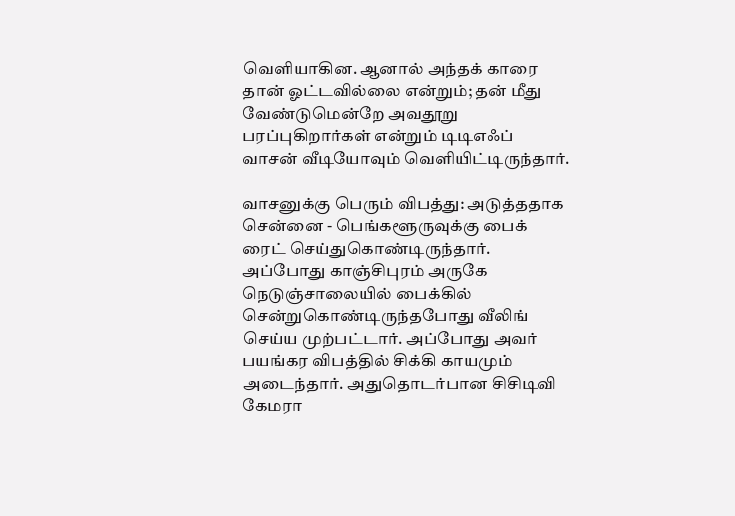வெளியாகின. ஆனால் அந்தக் காரை தான் ஓட்டவில்லை என்றும்; தன் மீது வேண்டுமென்றே அவதூறு பரப்புகிறார்கள் என்றும் டிடிஎஃப் வாசன் வீடியோவும் வெளியிட்டிருந்தார்.

வாசனுக்கு பெரும் விபத்து: அடுத்ததாக சென்னை - பெங்களூருவுக்கு பைக் ரைட் செய்துகொண்டிருந்தார். அப்போது காஞ்சிபுரம் அருகே நெடுஞ்சாலையில் பைக்கில் சென்றுகொண்டிருந்தபோது வீலிங் செய்ய முற்பட்டார். அப்போது அவர் பயங்கர விபத்தில் சிக்கி காயமும் அடைந்தார். அதுதொடர்பான சிசிடிவி கேமரா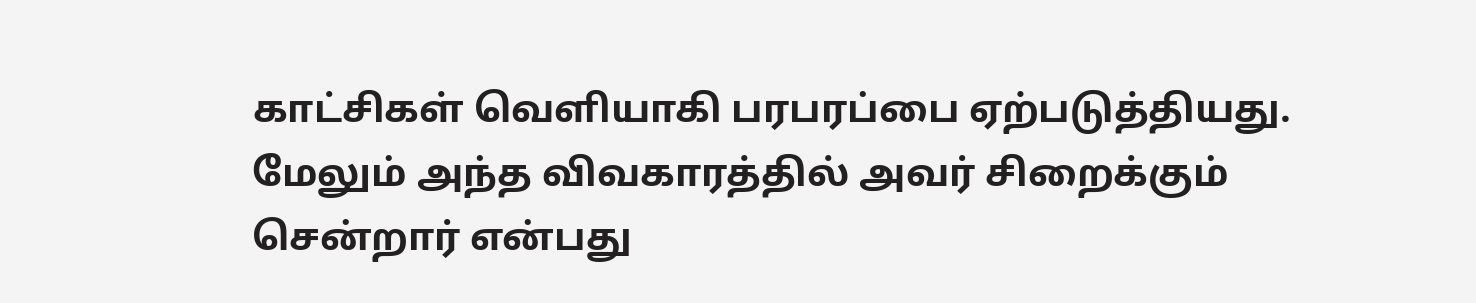காட்சிகள் வெளியாகி பரபரப்பை ஏற்படுத்தியது. மேலும் அந்த விவகாரத்தில் அவர் சிறைக்கும் சென்றார் என்பது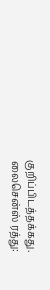குறிப்பிடத்தக்கது.
லைசென்ஸ் ரத்து: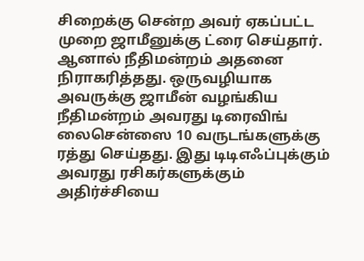சிறைக்கு சென்ற அவர் ஏகப்பட்ட முறை ஜாமீனுக்கு ட்ரை செய்தார். ஆனால் நீதிமன்றம் அதனை நிராகரித்தது. ஒருவழியாக அவருக்கு ஜாமீன் வழங்கிய நீதிமன்றம் அவரது டிரைவிங் லைசென்ஸை 10 வருடங்களுக்கு ரத்து செய்தது. இது டிடிஎஃப்புக்கும் அவரது ரசிகர்களுக்கும் அதிர்ச்சியை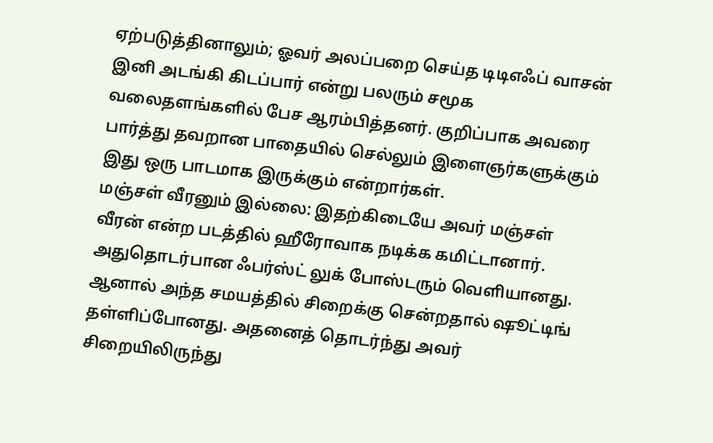ஏற்படுத்தினாலும்; ஓவர் அலப்பறை செய்த டிடிஎஃப் வாசன் இனி அடங்கி கிடப்பார் என்று பலரும் சமூக வலைதளங்களில் பேச ஆரம்பித்தனர். குறிப்பாக அவரை பார்த்து தவறான பாதையில் செல்லும் இளைஞர்களுக்கும் இது ஒரு பாடமாக இருக்கும் என்றார்கள்.
மஞ்சள் வீரனும் இல்லை: இதற்கிடையே அவர் மஞ்சள் வீரன் என்ற படத்தில் ஹீரோவாக நடிக்க கமிட்டானார். அதுதொடர்பான ஃபர்ஸ்ட் லுக் போஸ்டரும் வெளியானது. ஆனால் அந்த சமயத்தில் சிறைக்கு சென்றதால் ஷூட்டிங் தள்ளிப்போனது. அதனைத் தொடர்ந்து அவர் சிறையிலிருந்து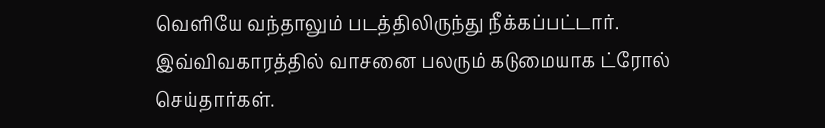வெளியே வந்தாலும் படத்திலிருந்து நீக்கப்பட்டார். இவ்விவகாரத்தில் வாசனை பலரும் கடுமையாக ட்ரோல் செய்தார்கள்.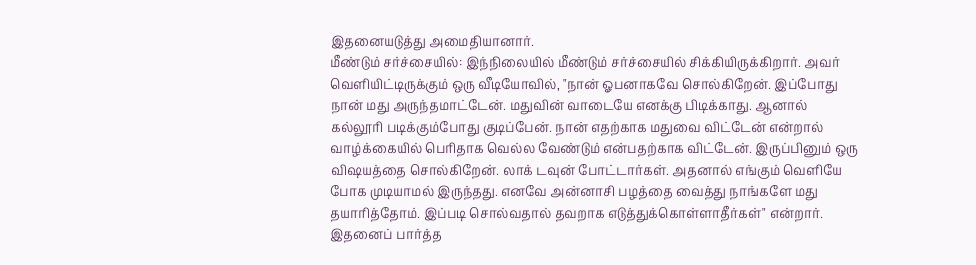இதனையடுத்து அமைதியானார்.
மீண்டும் சர்ச்சையில்: இந்நிலையில் மீண்டும் சர்ச்சையில் சிக்கியிருக்கிறார். அவர் வெளியிட்டிருக்கும் ஒரு வீடியோவில், "நான் ஓபனாகவே சொல்கிறேன். இப்போது நான் மது அருந்தமாட்டேன். மதுவின் வாடையே எனக்கு பிடிக்காது. ஆனால் கல்லூரி படிக்கும்போது குடிப்பேன். நான் எதற்காக மதுவை விட்டேன் என்றால் வாழ்க்கையில் பெரிதாக வெல்ல வேண்டும் என்பதற்காக விட்டேன். இருப்பினும் ஒரு விஷயத்தை சொல்கிறேன். லாக் டவுன் போட்டார்கள். அதனால் எங்கும் வெளியே போக முடியாமல் இருந்தது. எனவே அன்னாசி பழத்தை வைத்து நாங்களே மது தயாரித்தோம். இப்படி சொல்வதால் தவறாக எடுத்துக்கொள்ளாதீர்கள்" என்றார். இதனைப் பார்த்த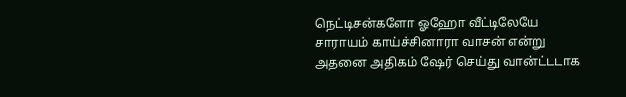நெட்டிசன்களோ ஓஹோ வீட்டிலேயே சாராயம் காய்ச்சினாரா வாசன் என்று அதனை அதிகம் ஷேர் செய்து வான்ட்டடாக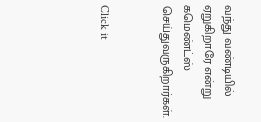வந்து வண்டியில் ஏறுகிறாரே என்று கமெண்ட்ஸ் செய்துவருகிறார்கள்.


Click it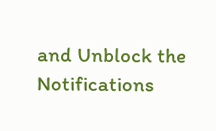and Unblock the Notifications